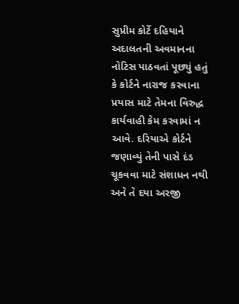સુપ્રીમ કોર્ટે દહિયાને અદાલતની અવમાનના નોટિસ પાઠવતાં પૂછ્યું હતું કે કોર્ટને નારાજ કરવાના પ્રયાસ માટે તેમના વિરુદ્ધ કાર્યવાહી કેમ કરવામાં ન આવે. દરિયાએ કોર્ટને જણાવ્યું તેની પાસે દંડ ચૂકવવા માટે સંશાધન નથી અને તે દયા અરજી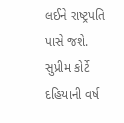લઈને રાષ્ટ્રપતિ પાસે જશે. સુપ્રીમ કોર્ટે દહિયાની વર્ષ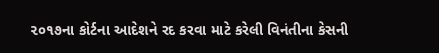૨૦૧૭ના કોર્ટના આદેશને રદ કરવા માટે કરેલી વિનંતીના કેસની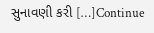સુનાવણી કરી […]Continue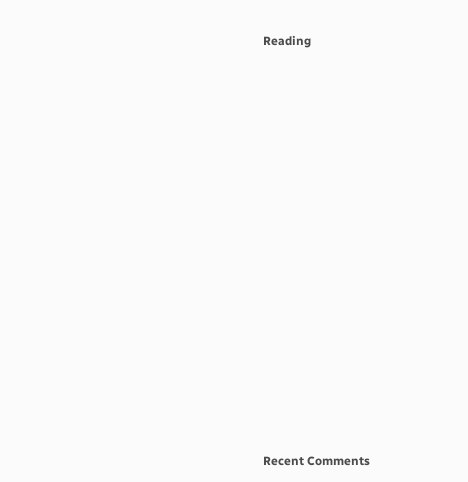Reading



















Recent Comments